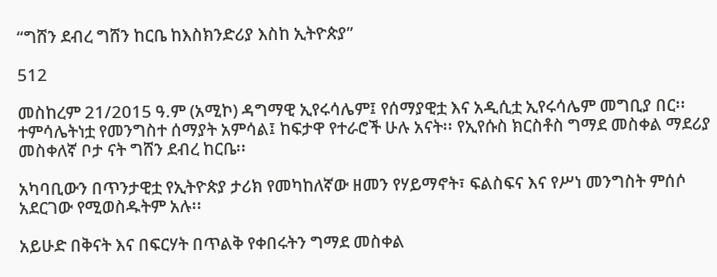“ግሸን ደብረ ግሸን ከርቤ ከእስክንድሪያ እስከ ኢትዮጵያ”

512

መስከረም 21/2015 ዓ.ም (አሚኮ) ዳግማዊ ኢየሩሳሌም፤ የሰማያዊቷ እና አዲሲቷ ኢየሩሳሌም መግቢያ በር፡፡ ተምሳሌትነቷ የመንግስተ ሰማያት አምሳል፤ ከፍታዋ የተራሮች ሁሉ አናት፡፡ የኢየሱስ ክርስቶስ ግማደ መስቀል ማደሪያ መስቀለኛ ቦታ ናት ግሸን ደብረ ከርቤ፡፡

አካባቢውን በጥንታዊቷ የኢትዮጵያ ታሪክ የመካከለኛው ዘመን የሃይማኖት፣ ፍልስፍና እና የሥነ መንግስት ምሰሶ አደርገው የሚወስዱትም አሉ፡፡

አይሁድ በቅናት እና በፍርሃት በጥልቅ የቀበሩትን ግማደ መስቀል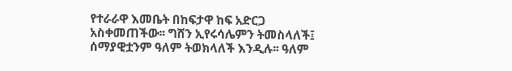የተራራዋ እመቤት በከፍታዋ ከፍ አድርጋ አስቀመጠችው፡፡ ግሸን ኢየሩሳሌምን ትመስላለች፤ ሰማያዊቷንም ዓለም ትወክላለች እንዲሉ፡፡ ዓለም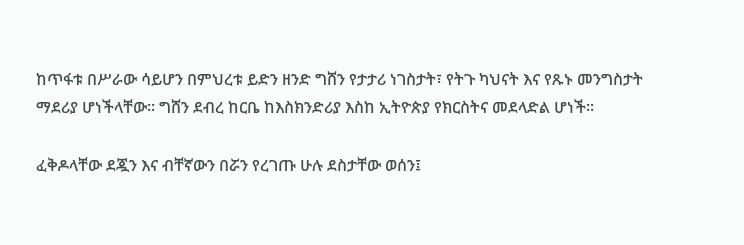ከጥፋቱ በሥራው ሳይሆን በምህረቱ ይድን ዘንድ ግሸን የታታሪ ነገስታት፣ የትጉ ካህናት እና የጹኑ መንግስታት ማደሪያ ሆነችላቸው፡፡ ግሸን ደብረ ከርቤ ከእስክንድሪያ እስከ ኢትዮጵያ የክርስትና መደላድል ሆነች፡፡

ፈቅዶላቸው ደጇን እና ብቸኛውን በሯን የረገጡ ሁሉ ደስታቸው ወሰን፤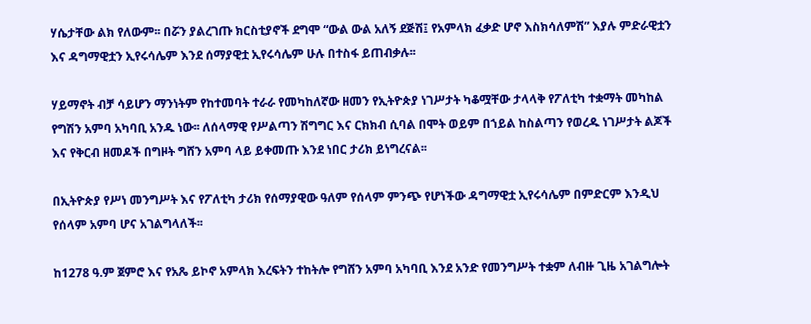ሃሴታቸው ልክ የለውም፡፡ በሯን ያልረገጡ ክርስቲያኖች ደግሞ “ውል ውል አለኝ ደጅሽ፤ የአምላክ ፈቃድ ሆኖ እስክሳለምሽ” እያሉ ምድራዊቷን እና ዳግማዊቷን ኢየሩሳሌም እንደ ሰማያዊቷ ኢየሩሳሌም ሁሉ በተስፋ ይጠብቃሉ፡፡

ሃይማኖት ብቻ ሳይሆን ማንነትም የከተመባት ተራራ የመካከለኛው ዘመን የኢትዮጵያ ነገሥታት ካቆሟቸው ታላላቅ የፖለቲካ ተቋማት መካከል የግሽን አምባ አካባቢ አንዱ ነው፡፡ ለሰላማዊ የሥልጣን ሽግግር እና ርክክብ ሲባል በሞት ወይም በኀይል ከስልጣን የወረዱ ነገሥታት ልጆች እና የቅርብ ዘመዶች በግዞት ግሸን አምባ ላይ ይቀመጡ እንደ ነበር ታሪክ ይነግረናል፡፡

በኢትዮጵያ የሥነ መንግሥት እና የፖለቲካ ታሪክ የሰማያዊው ዓለም የሰላም ምንጭ የሆነችው ዳግማዊቷ ኢየሩሳሌም በምድርም እንዲህ የሰላም አምባ ሆና አገልግላለች፡፡

ከ1278 ዓ.ም ጀምሮ እና የአጼ ይኮኖ አምላክ እረፍትን ተከትሎ የግሸን አምባ አካባቢ እንደ አንድ የመንግሥት ተቋም ለብዙ ጊዜ አገልግሎት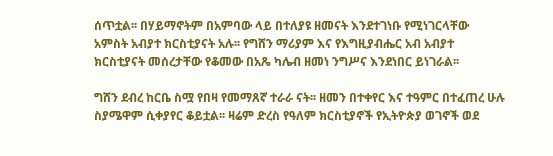ሰጥቷል፡፡ በሃይማኖትም በአምባው ላይ በተለያዩ ዘመናት እንደተገነቡ የሚነገርላቸው አምስት አብያተ ክርስቲያናት አሉ፡፡ የግሸን ማሪያም እና የእግዚያብሔር አብ አብያተ ክርስቲያናት መሰረታቸው የቆመው በአጼ ካሌብ ዘመነ ንግሥና እንደነበር ይነገራል፡፡

ግሸን ደብረ ከርቤ ስሟ የበዛ የመማጸኛ ተራራ ናት፡፡ ዘመን በተቀየር እና ተዓምር በተፈጠረ ሁሉ ስያሜዋም ሲቀያየር ቆይቷል፡፡ ዛሬም ድረስ የዓለም ክርስቲያኖች የኢትዮጵያ ወገኖች ወደ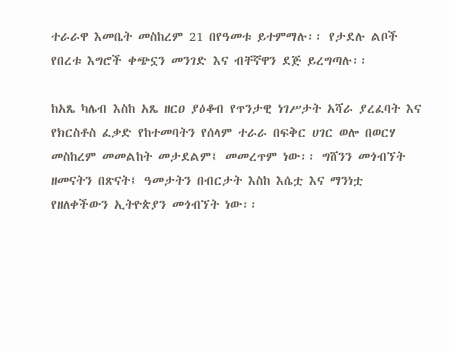ተራራዋ እመቤት መስከረም 21 በየዓመቱ ይተምማሉ፡፡ የታደሉ ልቦች የበረቱ እግሮች ቀጭኗን መንገድ እና ብቸኛዋን ደጅ ይረግጣሉ፡፡

ከአጼ ካሌብ እስከ አጼ ዘርዐ ያዕቆብ የጥንታዊ ነገሥታት አሻራ ያረፈባት እና የክርስቶስ ፈቃድ የከተመባትን የሰላም ተራራ በፍቅር ሀገር ወሎ በወርሃ መስከረም መመልከት መታደልም፤ መመረጥም ነው፡፡ ግሸንን መጎብኘት ዘመናትን በጽናት፤ ዓመታትን በብርታት እስከ እሴቷ እና ማንነቷ የዘለቀችውን ኢትዮጵያን መጎብኘት ነው፡፡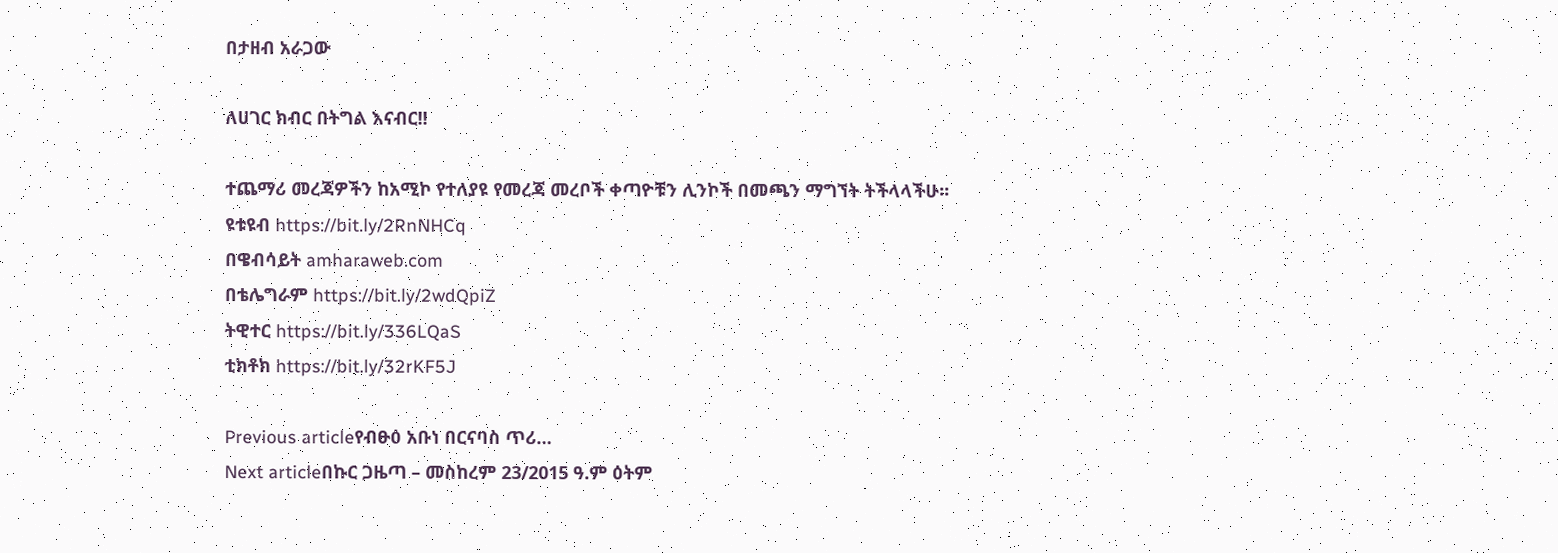በታዘብ አራጋው

ለሀገር ክብር በትግል እናብር!!

ተጨማሪ መረጃዎችን ከአሚኮ የተለያዩ የመረጃ መረቦች ቀጣዮቹን ሊንኮች በመጫን ማግኘት ትችላላችሁ፡፡
ዩቱዩብ https://bit.ly/2RnNHCq
በዌብሳይት amharaweb.com
በቴሌግራም https://bit.ly/2wdQpiZ
ትዊተር https://bit.ly/336LQaS
ቲክቶክ https://bit.ly/32rKF5J

Previous articleየብፁዕ አቡነ በርናባስ ጥሪ…
Next articleበኩር ጋዜጣ – መስከረም 23/2015 ዓ.ም ዕትም